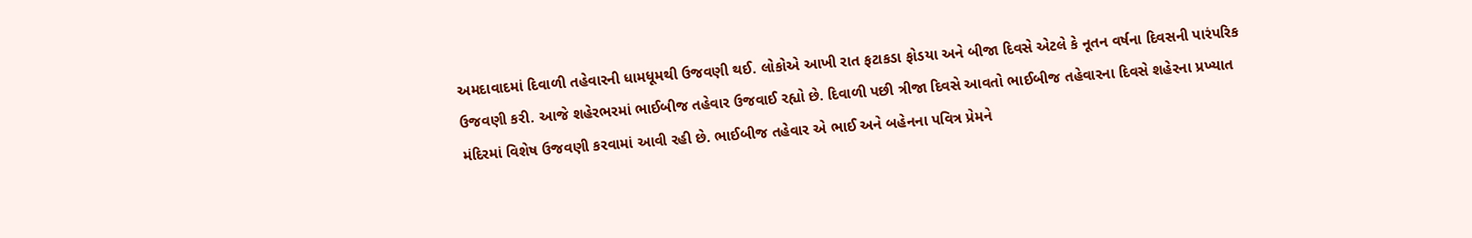અમદાવાદમાં દિવાળી તહેવારની ધામધૂમથી ઉજવણી થઈ. લોકોએ આખી રાત ફટાકડા ફોડયા અને બીજા દિવસે એટલે કે નૂતન વર્ષના દિવસની પારંપરિક ઉજવણી કરી. આજે શહેરભરમાં ભાઈબીજ તહેવાર ઉજવાઈ રહ્યો છે. દિવાળી પછી ત્રીજા દિવસે આવતો ભાઈબીજ તહેવારના દિવસે શહેરના પ્રખ્યાત મંદિરમાં વિશેષ ઉજવણી કરવામાં આવી રહી છે. ભાઈબીજ તહેવાર એ ભાઈ અને બહેનના પવિત્ર પ્રેમને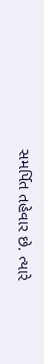સમર્પિત તહેવાર છે. ત્યારે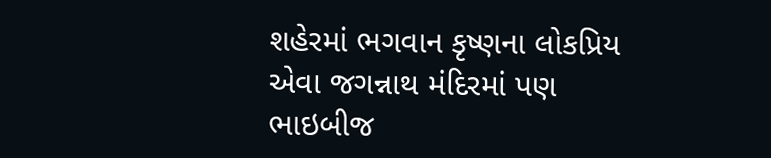શહેરમાં ભગવાન કૃષ્ણના લોકપ્રિય એવા જગન્નાથ મંદિરમાં પણ ભાઇબીજ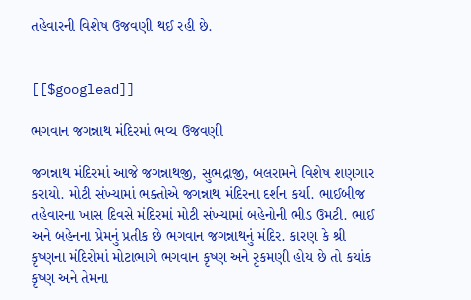તહેવારની વિશેષ ઉજવણી થઈ રહી છે.


[[$googlead]]

ભગવાન જગન્નાથ મંદિરમાં ભવ્ય ઉજવણી

જગન્નાથ મંદિરમાં આજે જગન્નાથજી, સુભદ્રાજી, બલરામને વિશેષ શણગાર કરાયો. મોટી સંખ્યામાં ભક્તોએ જગન્નાથ મંદિરના દર્શન કર્યા. ભાઈબીજ તહેવારના ખાસ દિવસે મંદિરમાં મોટી સંખ્યામાં બહેનોની ભીડ ઉમટી. ભાઈ અને બહેનના પ્રેમનું પ્રતીક છે ભગવાન જગન્નાથનું મંદિર. કારણ કે શ્રી કૃષ્ણના મંદિરોમાં મોટાભાગે ભગવાન કૃષ્ણ અને રૃકમણી હોય છે તો કયાંક કૃષ્ણ અને તેમના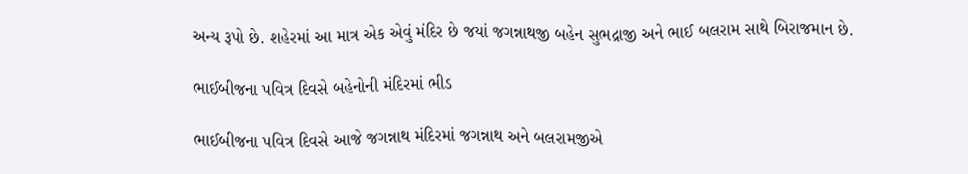અન્ય રૂપો છે. શહેરમાં આ માત્ર એક એવું મંદિર છે જયાં જગન્નાથજી બહેન સુભદ્રાજી અને ભાઈ બલરામ સાથે બિરાજમાન છે.

ભાઈબીજના પવિત્ર દિવસે બહેનોની મંદિરમાં ભીડ

ભાઈબીજના પવિત્ર દિવસે આજે જગન્નાથ મંદિરમાં જગન્નાથ અને બલરામજીએ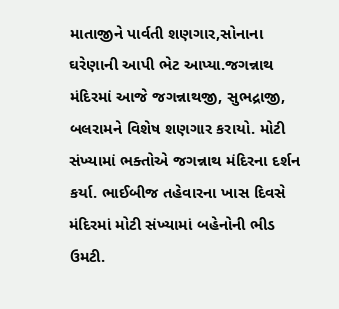માતાજીને પાર્વતી શણગાર,સોનાના ઘરેણાની આપી ભેટ આપ્યા.જગન્નાથ મંદિરમાં આજે જગન્નાથજી, સુભદ્રાજી, બલરામને વિશેષ શણગાર કરાયો. મોટી સંખ્યામાં ભક્તોએ જગન્નાથ મંદિરના દર્શન કર્યા. ભાઈબીજ તહેવારના ખાસ દિવસે મંદિરમાં મોટી સંખ્યામાં બહેનોની ભીડ ઉમટી.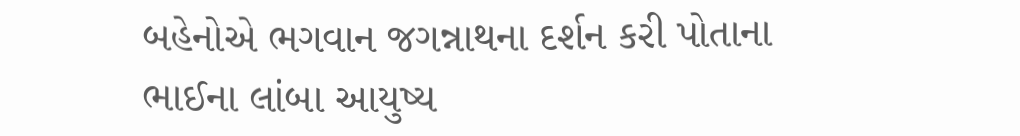બહેનોએ ભગવાન જગન્નાથના દર્શન કરી પોતાના ભાઈના લાંબા આયુષ્ય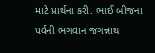માટે પ્રાર્થના કરી. ભાઈ બીજના પર્વની ભગવાન જગન્નાથ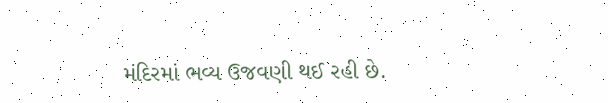મંદિરમાં ભવ્ય ઉજવણી થઈ રહી છે.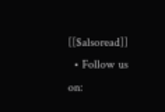[[$alsoread]]
  • Follow us on: